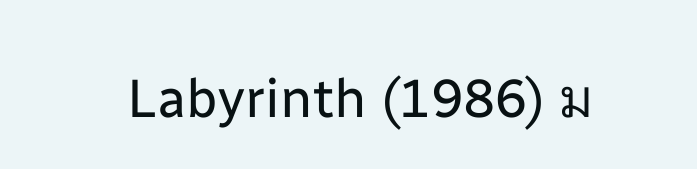Labyrinth (1986) ม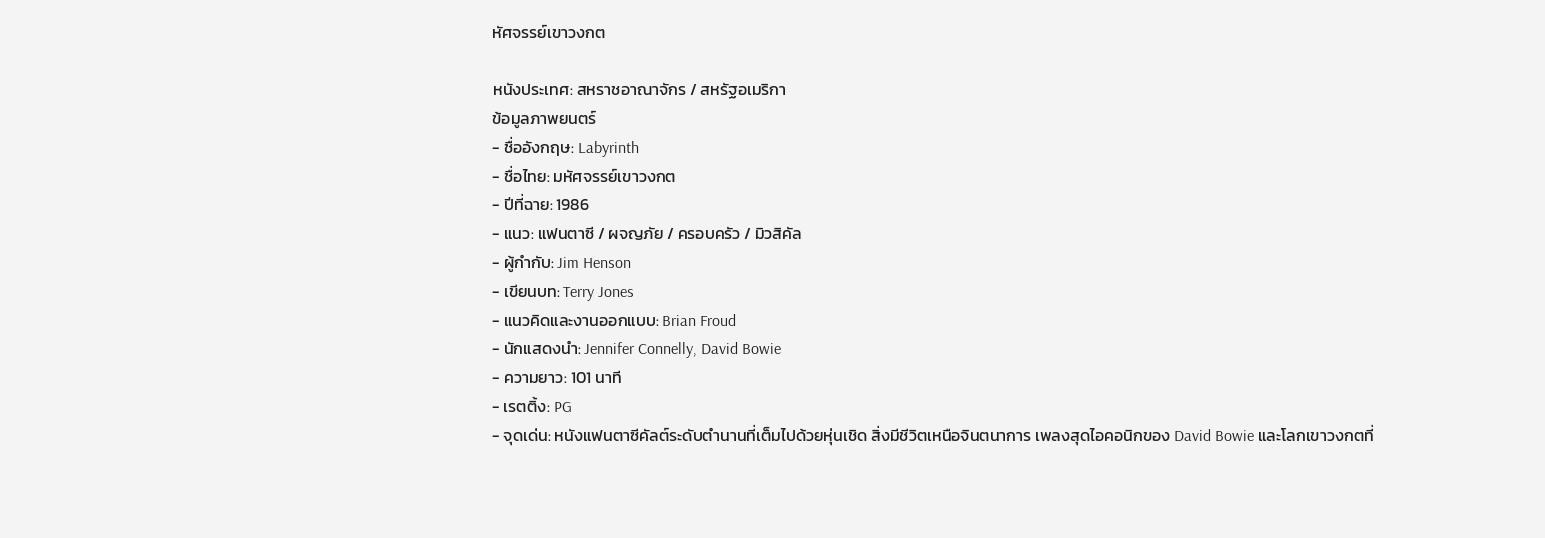หัศจรรย์เขาวงกต

หนังประเทศ: สหราชอาณาจักร / สหรัฐอเมริกา
ข้อมูลภาพยนตร์
- ชื่ออังกฤษ: Labyrinth
- ชื่อไทย: มหัศจรรย์เขาวงกต
- ปีที่ฉาย: 1986
- แนว: แฟนตาซี / ผจญภัย / ครอบครัว / มิวสิคัล
- ผู้กำกับ: Jim Henson
- เขียนบท: Terry Jones
- แนวคิดและงานออกแบบ: Brian Froud
- นักแสดงนำ: Jennifer Connelly, David Bowie
- ความยาว: 101 นาที
- เรตติ้ง: PG
- จุดเด่น: หนังแฟนตาซีคัลต์ระดับตำนานที่เต็มไปด้วยหุ่นเชิด สิ่งมีชีวิตเหนือจินตนาการ เพลงสุดไอคอนิกของ David Bowie และโลกเขาวงกตที่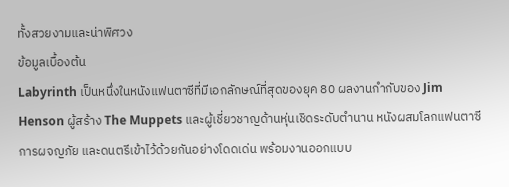ทั้งสวยงามและน่าพิศวง
ข้อมูลเบื้องต้น
Labyrinth เป็นหนึ่งในหนังแฟนตาซีที่มีเอกลักษณ์ที่สุดของยุค 80 ผลงานกำกับของ Jim Henson ผู้สร้าง The Muppets และผู้เชี่ยวชาญด้านหุ่นเชิดระดับตำนาน หนังผสมโลกแฟนตาซี การผจญภัย และดนตรีเข้าไว้ด้วยกันอย่างโดดเด่น พร้อมงานออกแบบ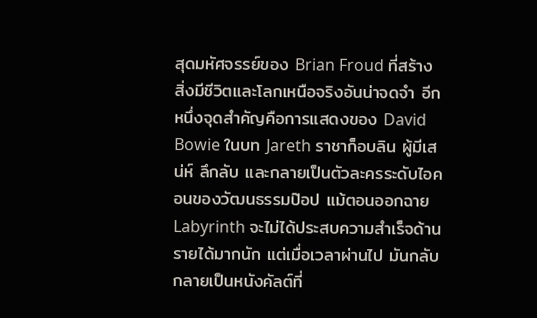สุดมหัศจรรย์ของ Brian Froud ที่สร้างสิ่งมีชีวิตและโลกเหนือจริงอันน่าจดจำ อีกหนึ่งจุดสำคัญคือการแสดงของ David Bowie ในบท Jareth ราชาก็อบลิน ผู้มีเสน่ห์ ลึกลับ และกลายเป็นตัวละครระดับไอคอนของวัฒนธรรมป๊อป แม้ตอนออกฉาย Labyrinth จะไม่ได้ประสบความสำเร็จด้านรายได้มากนัก แต่เมื่อเวลาผ่านไป มันกลับกลายเป็นหนังคัลต์ที่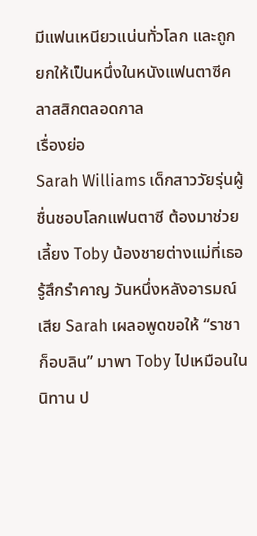มีแฟนเหนียวแน่นทั่วโลก และถูกยกให้เป็นหนึ่งในหนังแฟนตาซีคลาสสิกตลอดกาล
เรื่องย่อ
Sarah Williams เด็กสาววัยรุ่นผู้ชื่นชอบโลกแฟนตาซี ต้องมาช่วยเลี้ยง Toby น้องชายต่างแม่ที่เธอรู้สึกรำคาญ วันหนึ่งหลังอารมณ์เสีย Sarah เผลอพูดขอให้ “ราชาก็อบลิน” มาพา Toby ไปเหมือนในนิทาน ป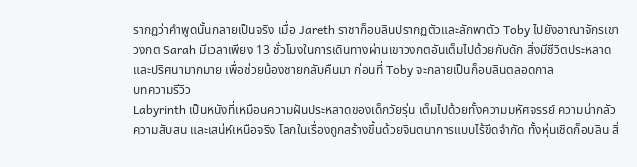รากฏว่าคำพูดนั้นกลายเป็นจริง เมื่อ Jareth ราชาก็อบลินปรากฏตัวและลักพาตัว Toby ไปยังอาณาจักรเขาวงกต Sarah มีเวลาเพียง 13 ชั่วโมงในการเดินทางผ่านเขาวงกตอันเต็มไปด้วยกับดัก สิ่งมีชีวิตประหลาด และปริศนามากมาย เพื่อช่วยน้องชายกลับคืนมา ก่อนที่ Toby จะกลายเป็นก็อบลินตลอดกาล
บทความรีวิว
Labyrinth เป็นหนังที่เหมือนความฝันประหลาดของเด็กวัยรุ่น เต็มไปด้วยทั้งความมหัศจรรย์ ความน่ากลัว ความสับสน และเสน่ห์เหนือจริง โลกในเรื่องถูกสร้างขึ้นด้วยจินตนาการแบบไร้ขีดจำกัด ทั้งหุ่นเชิดก็อบลิน สิ่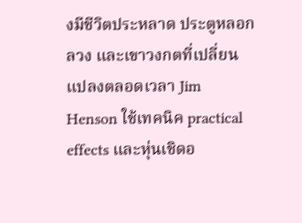งมีชีวิตประหลาด ประตูหลอกลวง และเขาวงกตที่เปลี่ยนแปลงตลอดเวลา Jim Henson ใช้เทคนิค practical effects และหุ่นเชิดอ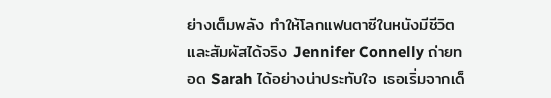ย่างเต็มพลัง ทำให้โลกแฟนตาซีในหนังมีชีวิตและสัมผัสได้จริง Jennifer Connelly ถ่ายทอด Sarah ได้อย่างน่าประทับใจ เธอเริ่มจากเด็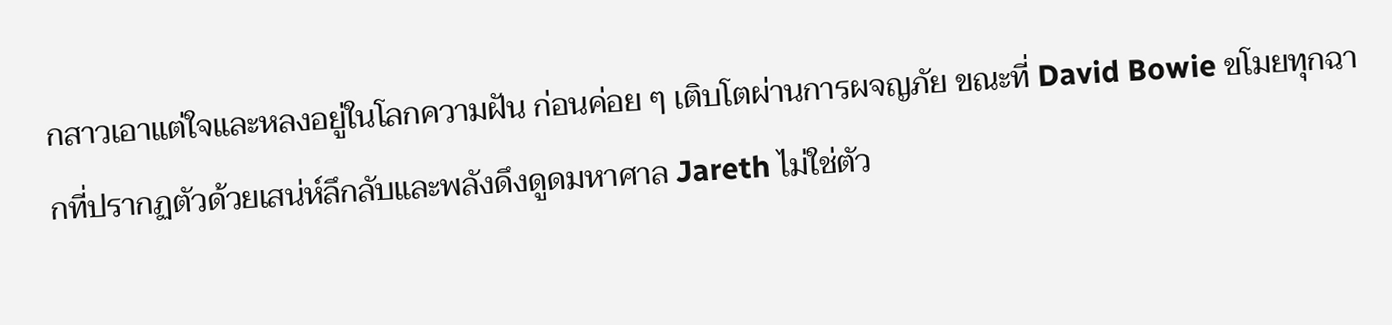กสาวเอาแต่ใจและหลงอยู่ในโลกความฝัน ก่อนค่อย ๆ เติบโตผ่านการผจญภัย ขณะที่ David Bowie ขโมยทุกฉากที่ปรากฏตัวด้วยเสน่ห์ลึกลับและพลังดึงดูดมหาศาล Jareth ไม่ใช่ตัว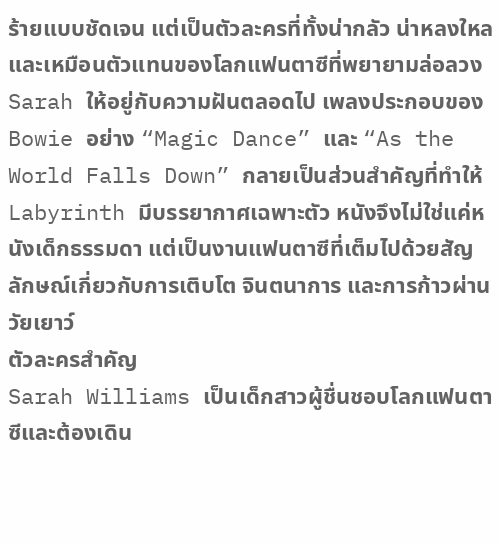ร้ายแบบชัดเจน แต่เป็นตัวละครที่ทั้งน่ากลัว น่าหลงใหล และเหมือนตัวแทนของโลกแฟนตาซีที่พยายามล่อลวง Sarah ให้อยู่กับความฝันตลอดไป เพลงประกอบของ Bowie อย่าง “Magic Dance” และ “As the World Falls Down” กลายเป็นส่วนสำคัญที่ทำให้ Labyrinth มีบรรยากาศเฉพาะตัว หนังจึงไม่ใช่แค่หนังเด็กธรรมดา แต่เป็นงานแฟนตาซีที่เต็มไปด้วยสัญลักษณ์เกี่ยวกับการเติบโต จินตนาการ และการก้าวผ่านวัยเยาว์
ตัวละครสำคัญ
Sarah Williams เป็นเด็กสาวผู้ชื่นชอบโลกแฟนตาซีและต้องเดิน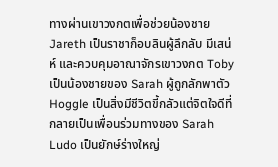ทางผ่านเขาวงกตเพื่อช่วยน้องชาย Jareth เป็นราชาก็อบลินผู้ลึกลับ มีเสน่ห์ และควบคุมอาณาจักรเขาวงกต Toby เป็นน้องชายของ Sarah ผู้ถูกลักพาตัว Hoggle เป็นสิ่งมีชีวิตขี้กลัวแต่จิตใจดีที่กลายเป็นเพื่อนร่วมทางของ Sarah Ludo เป็นยักษ์ร่างใหญ่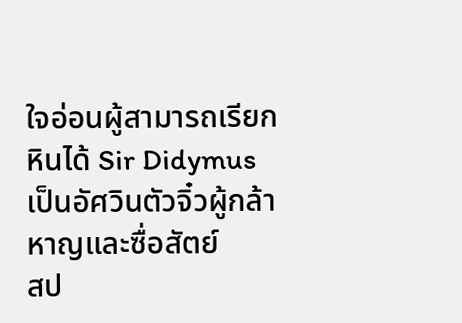ใจอ่อนผู้สามารถเรียกหินได้ Sir Didymus เป็นอัศวินตัวจิ๋วผู้กล้าหาญและซื่อสัตย์
สป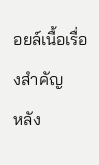อยล์เนื้อเรื่องสำคัญ
หลัง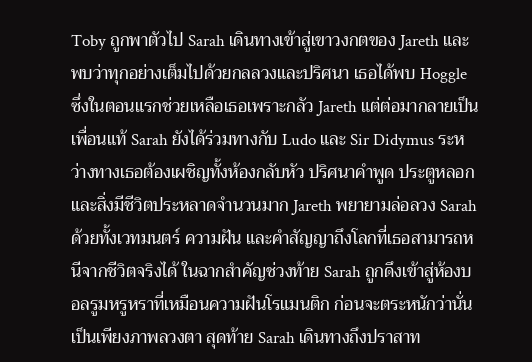Toby ถูกพาตัวไป Sarah เดินทางเข้าสู่เขาวงกตของ Jareth และพบว่าทุกอย่างเต็มไปด้วยกลลวงและปริศนา เธอได้พบ Hoggle ซึ่งในตอนแรกช่วยเหลือเธอเพราะกลัว Jareth แต่ต่อมากลายเป็นเพื่อนแท้ Sarah ยังได้ร่วมทางกับ Ludo และ Sir Didymus ระหว่างทางเธอต้องเผชิญทั้งห้องกลับหัว ปริศนาคำพูด ประตูหลอก และสิ่งมีชีวิตประหลาดจำนวนมาก Jareth พยายามล่อลวง Sarah ด้วยทั้งเวทมนตร์ ความฝัน และคำสัญญาถึงโลกที่เธอสามารถหนีจากชีวิตจริงได้ ในฉากสำคัญช่วงท้าย Sarah ถูกดึงเข้าสู่ห้องบอลรูมหรูหราที่เหมือนความฝันโรแมนติก ก่อนจะตระหนักว่านั่นเป็นเพียงภาพลวงตา สุดท้าย Sarah เดินทางถึงปราสาท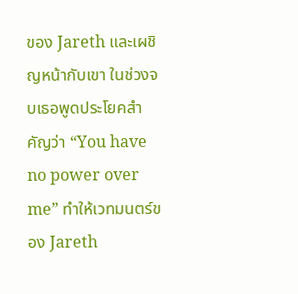ของ Jareth และเผชิญหน้ากับเขา ในช่วงจบเธอพูดประโยคสำคัญว่า “You have no power over me” ทำให้เวทมนตร์ของ Jareth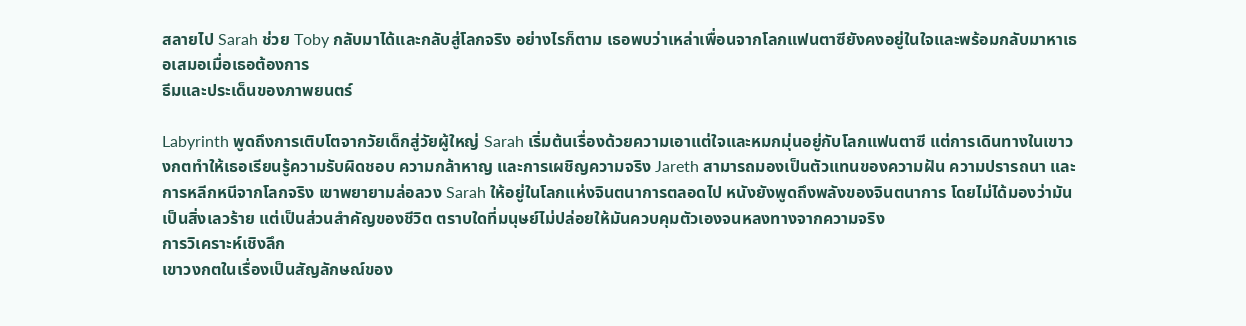สลายไป Sarah ช่วย Toby กลับมาได้และกลับสู่โลกจริง อย่างไรก็ตาม เธอพบว่าเหล่าเพื่อนจากโลกแฟนตาซียังคงอยู่ในใจและพร้อมกลับมาหาเธอเสมอเมื่อเธอต้องการ
ธีมและประเด็นของภาพยนตร์

Labyrinth พูดถึงการเติบโตจากวัยเด็กสู่วัยผู้ใหญ่ Sarah เริ่มต้นเรื่องด้วยความเอาแต่ใจและหมกมุ่นอยู่กับโลกแฟนตาซี แต่การเดินทางในเขาวงกตทำให้เธอเรียนรู้ความรับผิดชอบ ความกล้าหาญ และการเผชิญความจริง Jareth สามารถมองเป็นตัวแทนของความฝัน ความปรารถนา และการหลีกหนีจากโลกจริง เขาพยายามล่อลวง Sarah ให้อยู่ในโลกแห่งจินตนาการตลอดไป หนังยังพูดถึงพลังของจินตนาการ โดยไม่ได้มองว่ามันเป็นสิ่งเลวร้าย แต่เป็นส่วนสำคัญของชีวิต ตราบใดที่มนุษย์ไม่ปล่อยให้มันควบคุมตัวเองจนหลงทางจากความจริง
การวิเคราะห์เชิงลึก
เขาวงกตในเรื่องเป็นสัญลักษณ์ของ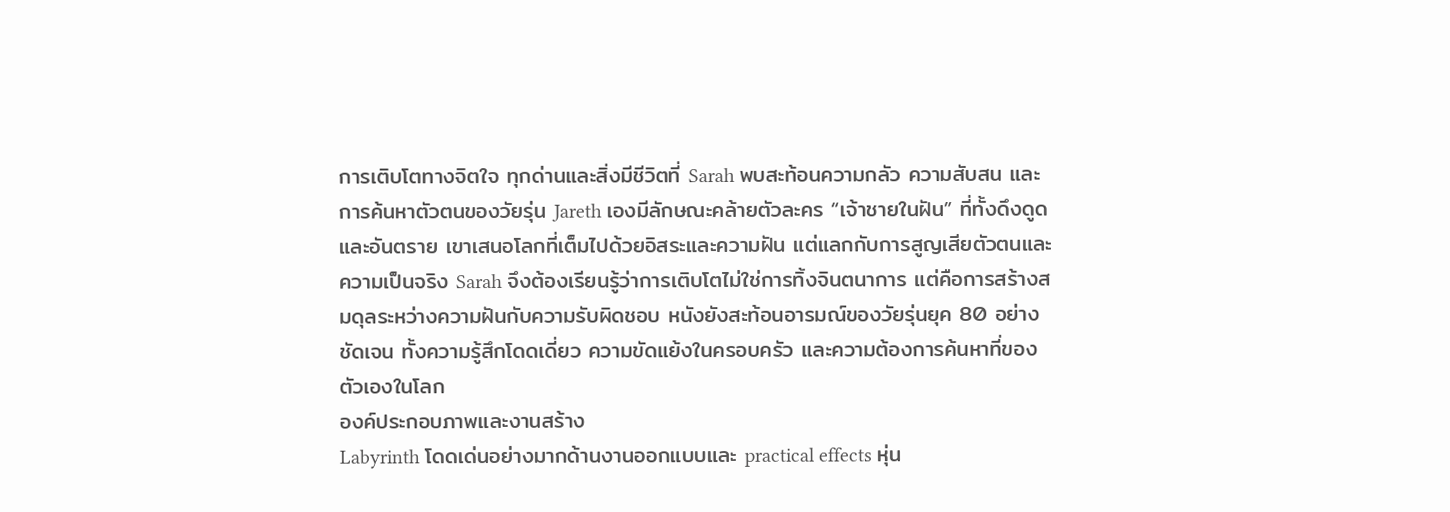การเติบโตทางจิตใจ ทุกด่านและสิ่งมีชีวิตที่ Sarah พบสะท้อนความกลัว ความสับสน และการค้นหาตัวตนของวัยรุ่น Jareth เองมีลักษณะคล้ายตัวละคร “เจ้าชายในฝัน” ที่ทั้งดึงดูดและอันตราย เขาเสนอโลกที่เต็มไปด้วยอิสระและความฝัน แต่แลกกับการสูญเสียตัวตนและความเป็นจริง Sarah จึงต้องเรียนรู้ว่าการเติบโตไม่ใช่การทิ้งจินตนาการ แต่คือการสร้างสมดุลระหว่างความฝันกับความรับผิดชอบ หนังยังสะท้อนอารมณ์ของวัยรุ่นยุค 80 อย่างชัดเจน ทั้งความรู้สึกโดดเดี่ยว ความขัดแย้งในครอบครัว และความต้องการค้นหาที่ของตัวเองในโลก
องค์ประกอบภาพและงานสร้าง
Labyrinth โดดเด่นอย่างมากด้านงานออกแบบและ practical effects หุ่น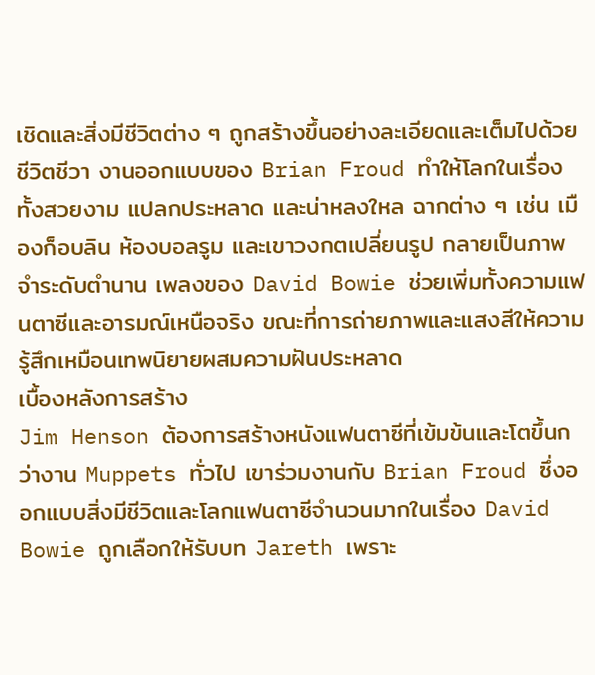เชิดและสิ่งมีชีวิตต่าง ๆ ถูกสร้างขึ้นอย่างละเอียดและเต็มไปด้วยชีวิตชีวา งานออกแบบของ Brian Froud ทำให้โลกในเรื่องทั้งสวยงาม แปลกประหลาด และน่าหลงใหล ฉากต่าง ๆ เช่น เมืองก็อบลิน ห้องบอลรูม และเขาวงกตเปลี่ยนรูป กลายเป็นภาพจำระดับตำนาน เพลงของ David Bowie ช่วยเพิ่มทั้งความแฟนตาซีและอารมณ์เหนือจริง ขณะที่การถ่ายภาพและแสงสีให้ความรู้สึกเหมือนเทพนิยายผสมความฝันประหลาด
เบื้องหลังการสร้าง
Jim Henson ต้องการสร้างหนังแฟนตาซีที่เข้มข้นและโตขึ้นกว่างาน Muppets ทั่วไป เขาร่วมงานกับ Brian Froud ซึ่งออกแบบสิ่งมีชีวิตและโลกแฟนตาซีจำนวนมากในเรื่อง David Bowie ถูกเลือกให้รับบท Jareth เพราะ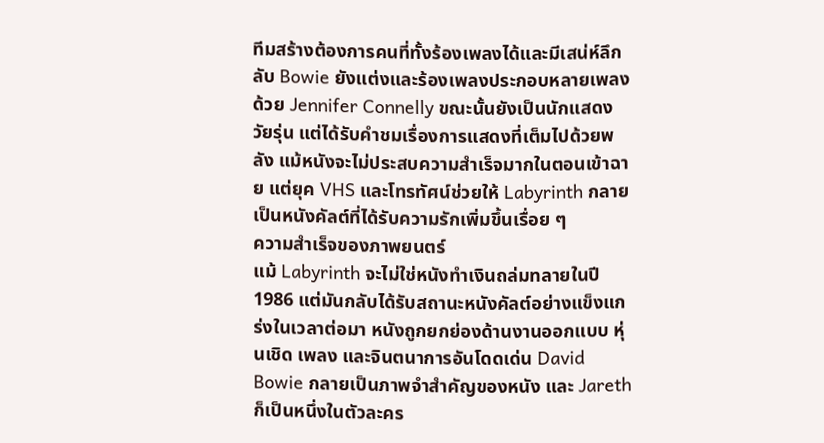ทีมสร้างต้องการคนที่ทั้งร้องเพลงได้และมีเสน่ห์ลึกลับ Bowie ยังแต่งและร้องเพลงประกอบหลายเพลงด้วย Jennifer Connelly ขณะนั้นยังเป็นนักแสดงวัยรุ่น แต่ได้รับคำชมเรื่องการแสดงที่เต็มไปด้วยพลัง แม้หนังจะไม่ประสบความสำเร็จมากในตอนเข้าฉาย แต่ยุค VHS และโทรทัศน์ช่วยให้ Labyrinth กลายเป็นหนังคัลต์ที่ได้รับความรักเพิ่มขึ้นเรื่อย ๆ
ความสำเร็จของภาพยนตร์
แม้ Labyrinth จะไม่ใช่หนังทำเงินถล่มทลายในปี 1986 แต่มันกลับได้รับสถานะหนังคัลต์อย่างแข็งแกร่งในเวลาต่อมา หนังถูกยกย่องด้านงานออกแบบ หุ่นเชิด เพลง และจินตนาการอันโดดเด่น David Bowie กลายเป็นภาพจำสำคัญของหนัง และ Jareth ก็เป็นหนึ่งในตัวละคร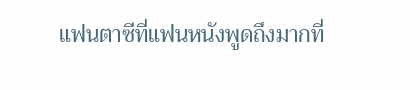แฟนตาซีที่แฟนหนังพูดถึงมากที่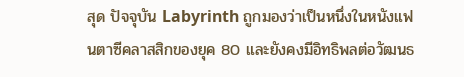สุด ปัจจุบัน Labyrinth ถูกมองว่าเป็นหนึ่งในหนังแฟนตาซีคลาสสิกของยุค 80 และยังคงมีอิทธิพลต่อวัฒนธ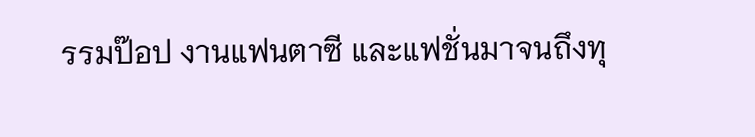รรมป๊อป งานแฟนตาซี และแฟชั่นมาจนถึงทุ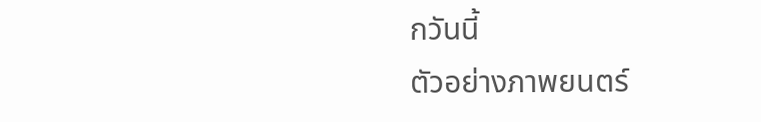กวันนี้
ตัวอย่างภาพยนตร์